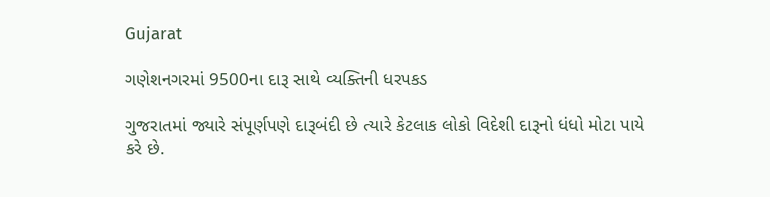Gujarat

ગણેશનગરમાં 9500ના દારૂ સાથે વ્યક્તિની ધરપકડ

ગુજરાતમાં જ્યારે સંપૂર્ણપણે દારૂબંદી છે ત્યારે કેટલાક લોકો વિદેશી દારૂનો ધંધો મોટા પાયે કરે છે.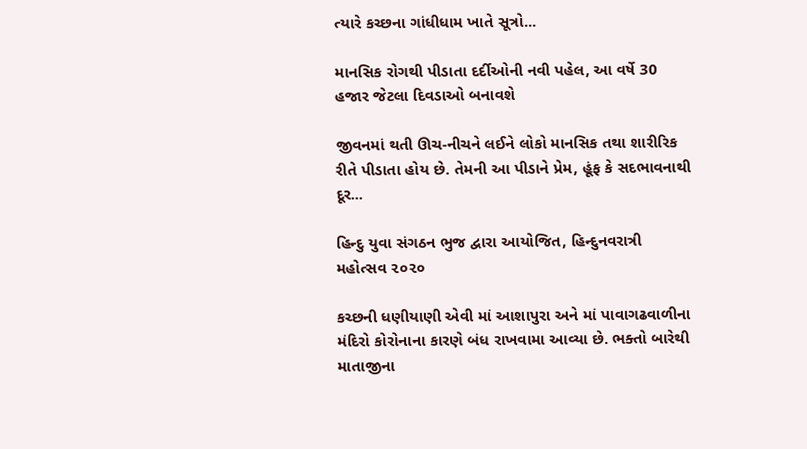ત્યારે કચ્છના ગાંધીધામ ખાતે સૂત્રો...

માનસિક રોગથી પીડાતા દર્દીઓની નવી પહેલ, આ વર્ષે 30 હજાર જેટલા દિવડાઓ બનાવશે

જીવનમાં થતી ઊચ-નીચને લઈને લોકો માનસિક તથા શારીરિક રીતે પીડાતા હોય છે. તેમની આ પીડાને પ્રેમ, હૂંફ કે સદભાવનાથી દૂર...

હિન્દુ યુવા સંગઠન ભુજ દ્વારા આયોજિત, હિન્દુનવરાત્રી મહોત્સવ ૨૦૨૦

કચ્છની ધણીયાણી એવી માં આશાપુરા અને માં પાવાગઢવાળીના મંદિરો કોરોનાના કારણે બંધ રાખવામા આવ્યા છે. ભક્તો બારેથી માતાજીના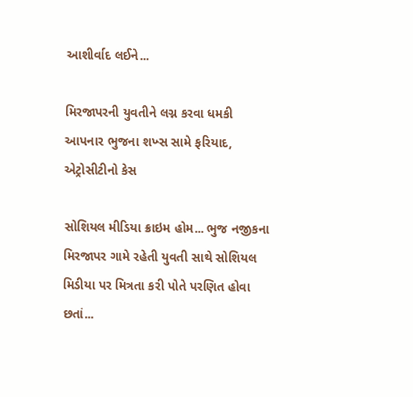આશીર્વાદ લઈને...

મિરજાપરની યુવતીને લગ્ન કરવા ધમકી આપનાર ભુજના શખ્સ સામે ફરિયાદ, એટ્રોસીટીનો કેસ

સોશિયલ મીડિયા ક્રાઇમ હોમ... ભુજ નજીકના મિરજાપર ગામે રહેતી યુવતી સાથે સોશિયલ મિડીયા પર મિત્રતા કરી પોતે પરણિત હોવા છતાં...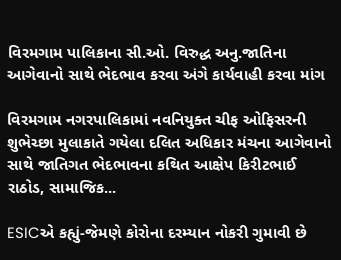વિરમગામ પાલિકાના સી.ઓ. વિરુદ્ધ અનુ.જાતિના આગેવાનો સાથે ભેદભાવ કરવા અંગે કાર્યવાહી કરવા માંગ

વિરમગામ નગરપાલિકામાં નવનિયુક્ત ચીફ ઓફિસરની શુભેચ્છા મુલાકાતે ગયેલા દલિત અધિકાર મંચના આગેવાનો સાથે જાતિગત ભેદભાવના કથિત આક્ષેપ કિરીટભાઈ રાઠોડ, સામાજિક...

ESICએ કહ્યું-જેમણે કોરોના દરમ્યાન નોકરી ગુમાવી છે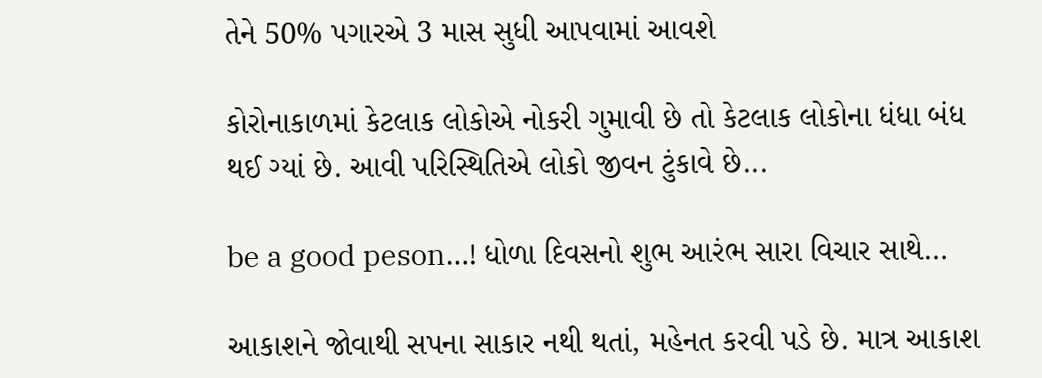તેને 50% પગારએ 3 માસ સુધી આપવામાં આવશે

કોરોનાકાળમાં કેટલાક લોકોએ નોકરી ગુમાવી છે તો કેટલાક લોકોના ધંધા બંધ થઈ ગ્યાં છે. આવી પરિસ્થિતિએ લોકો જીવન ટુંકાવે છે...

be a good peson…! ધોળા દિવસનો શુભ આરંભ સારા વિચાર સાથે…

આકાશને જોવાથી સપના સાકાર નથી થતાં, મહેનત કરવી પડે છે. માત્ર આકાશ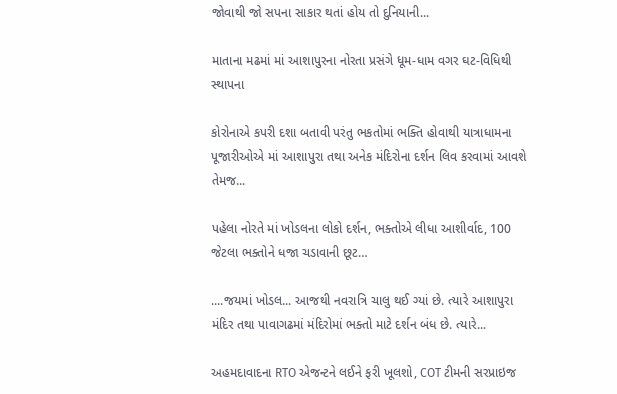જોવાથી જો સપના સાકાર થતાં હોય તો દુનિયાની...

માતાના મઢમાં માં આશાપુરના નોરતા પ્રસંગે ધૂમ-ધામ વગર ઘટ-વિધિથી સ્થાપના

કોરોનાએ કપરી દશા બતાવી પરંતુ ભકતોમાં ભક્તિ હોવાથી યાત્રાધામના પૂજારીઓએ માં આશાપુરા તથા અનેક મંદિરોના દર્શન લિવ કરવામાં આવશે તેમજ...

પહેલા નોરતે માં ખોડલના લોકો દર્શન, ભક્તોએ લીધા આશીર્વાદ, 100 જેટલા ભક્તોને ધજા ચડાવાની છૂટ…

....જયમાં ખોડલ... આજથી નવરાત્રિ ચાલુ થઈ ગ્યાં છે. ત્યારે આશાપુરા મંદિર તથા પાવાગઢમાં મંદિરોમાં ભક્તો માટે દર્શન બંધ છે. ત્યારે...

અહમદાવાદના RTO એજન્ટને લઈને ફરી ખૂલશો, COT ટીમની સરપ્રાઇજ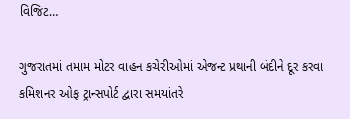વિજિટ…

ગુજરાતમાં તમામ મોટર વાહન કચેરીઓમાં એજન્ટ પ્રથાની બંદીને દૂર કરવા કમિશનર ઓફ ટ્રાન્સપોર્ટ દ્વારા સમયાંતરે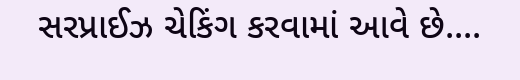સરપ્રાઈઝ ચેકિંગ કરવામાં આવે છે....